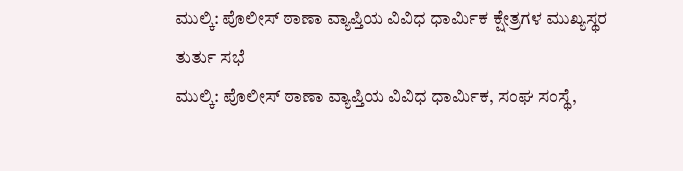ಮುಲ್ಕಿ: ಪೊಲೀಸ್ ಠಾಣಾ ವ್ಯಾಪ್ತಿಯ ವಿವಿಧ ಧಾರ್ಮಿಕ ಕ್ಷೇತ್ರಗಳ ಮುಖ್ಯಸ್ಥರ ತುರ್ತು ಸಭೆ
ಮುಲ್ಕಿ: ಪೊಲೀಸ್ ಠಾಣಾ ವ್ಯಾಪ್ತಿಯ ವಿವಿಧ ಧಾರ್ಮಿಕ, ಸಂಘ ಸಂಸ್ಥೆ,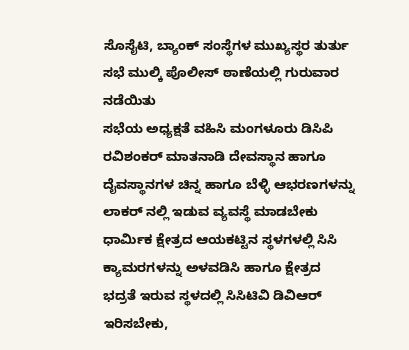ಸೊಸೈಟಿ, ಬ್ಯಾಂಕ್ ಸಂಸ್ಥೆಗಳ ಮುಖ್ಯಸ್ಥರ ತುರ್ತು ಸಭೆ ಮುಲ್ಕಿ ಪೊಲೀಸ್ ಠಾಣೆಯಲ್ಲಿ ಗುರುವಾರ ನಡೆಯಿತು
ಸಭೆಯ ಅಧ್ಯಕ್ಷತೆ ವಹಿಸಿ ಮಂಗಳೂರು ಡಿಸಿಪಿ ರವಿಶಂಕರ್ ಮಾತನಾಡಿ ದೇವಸ್ಥಾನ ಹಾಗೂ ದೈವಸ್ಥಾನಗಳ ಚಿನ್ನ ಹಾಗೂ ಬೆಳ್ಳಿ ಆಭರಣಗಳನ್ನು ಲಾಕರ್ ನಲ್ಲಿ ಇಡುವ ವ್ಯವಸ್ಥೆ ಮಾಡಬೇಕು
ಧಾರ್ಮಿಕ ಕ್ಷೇತ್ರದ ಆಯಕಟ್ಟಿನ ಸ್ಥಳಗಳಲ್ಲಿ ಸಿಸಿ ಕ್ಯಾಮರಗಳನ್ನು ಅಳವಡಿಸಿ ಹಾಗೂ ಕ್ಷೇತ್ರದ ಭದ್ರತೆ ಇರುವ ಸ್ಥಳದಲ್ಲಿ ಸಿಸಿಟಿವಿ ಡಿವಿಆರ್ ಇರಿಸಬೇಕು,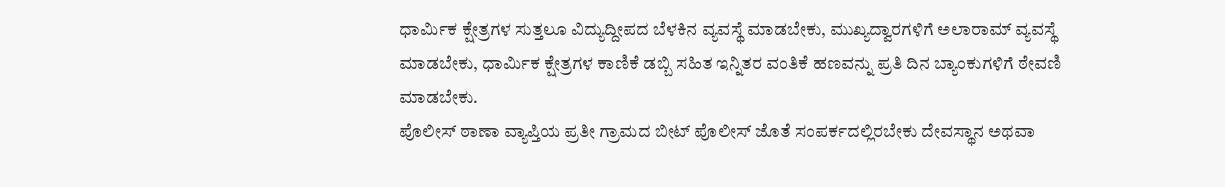ಧಾರ್ಮಿಕ ಕ್ಷೇತ್ರಗಳ ಸುತ್ತಲೂ ವಿದ್ಯುದ್ದೀಪದ ಬೆಳಕಿನ ವ್ಯವಸ್ಥೆ ಮಾಡಬೇಕು, ಮುಖ್ಯದ್ವಾರಗಳಿಗೆ ಅಲಾರಾಮ್ ವ್ಯವಸ್ಥೆ ಮಾಡಬೇಕು, ಧಾರ್ಮಿಕ ಕ್ಷೇತ್ರಗಳ ಕಾಣಿಕೆ ಡಬ್ಬಿ ಸಹಿತ ಇನ್ನಿತರ ವಂತಿಕೆ ಹಣವನ್ನು ಪ್ರತಿ ದಿನ ಬ್ಯಾಂಕುಗಳಿಗೆ ಠೇವಣಿ ಮಾಡಬೇಕು.
ಪೊಲೀಸ್ ಠಾಣಾ ವ್ಯಾಪ್ತಿಯ ಪ್ರತೀ ಗ್ರಾಮದ ಬೀಟ್ ಪೊಲೀಸ್ ಜೊತೆ ಸಂಪರ್ಕದಲ್ಲಿರಬೇಕು ದೇವಸ್ಥಾನ ಅಥವಾ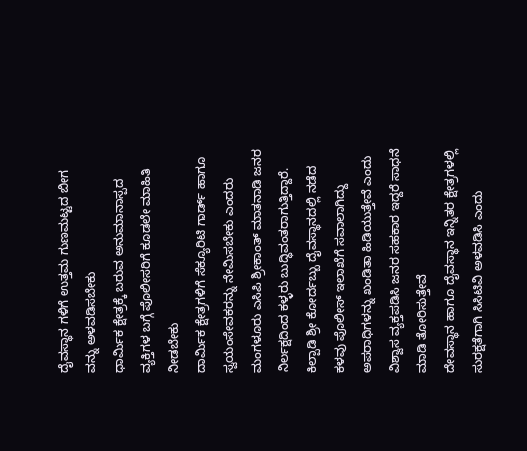ದೈವಸ್ಥಾನ ಗಳಿಗೆ ಉತ್ತಮ ಗುಣಮಟ್ಟದ ಬೀಗ ವನ್ನು ಅಳವಡಿಸಬೇಕು
ಧಾರ್ಮಿಕ ಕ್ಷೇತ್ರಕ್ಕೆ ಬರುವ ಅನುಮಾನಾಸ್ಪದ ವ್ಯಕ್ತಿಗಳ ಬಗ್ಗೆ ಪೊಲೀಸರಿಗೆ ಕೂಡಲೇ ಮಾಹಿತಿ ನೀಡಬೇಕು
ದಾರ್ಮಿಕ ಕ್ಷೇತ್ರಗಳಿಗೆ ಸೆಕ್ಯೂರಿಟಿ ಗಾರ್ಡ್ ಹಾಗೂ ಸ್ವಯಂಸೇವಕರನ್ನು ನೇಮಿಸಬೇಕು ಎಂದರು
ಮಂಗಳೂರು ಎಸಿಪಿ ಶ್ರೀಕಾಂತ್ ಮಾತನಾಡಿ ಜನರ ನಿರ್ಲಕ್ಷದಿಂದ ಕಳ್ಳರು ಬುದ್ಧಿವಂತರಾಗುತ್ತಿದ್ದಾರೆ. ಕಿಲ್ಪಾಡಿ ಶ್ರೀ ಕೋರ್ದಬ್ಬು ದೈವಸ್ಥಾನದಲ್ಲಿ ನಡೆದ ಕಳವು ಪೊಲೀಸ್ ಇಲಾಖೆಗೆ ಸವಾಲಾಗಿದ್ದು ಅಪರಾಧಿಗಳನ್ನು ಖಂಡಿತಾ ಹಿಡಿಯುತ್ತೇವೆ ಎಂದು ವಿಶ್ವಾಸ ವ್ಯಕ್ತಪಡಿಸಿ ಜನರ ಸಹಕಾರ ಇದ್ದರೆ ಸಾಧನೆ ಮಾಡಿ ತೋರಿಸುತ್ತೇವೆ
ದೇವಸ್ಥಾನ ಹಾಗೂ ದೈವಸ್ಥಾನ ಇನ್ನಿತರ ಕ್ಷೇತ್ರಗಳಲ್ಲಿ ಸುರಕ್ಷತೆಗಾಗಿ ಸಿಸಿಟಿವಿ ಅಳವಡಿಸಿ ಎಂದು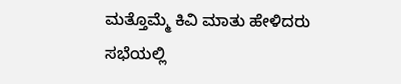ಮತ್ತೊಮ್ಮೆ ಕಿವಿ ಮಾತು ಹೇಳಿದರು
ಸಭೆಯಲ್ಲಿ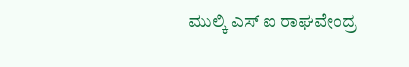ಮುಲ್ಕಿ ಎಸ್ ಐ ರಾಘವೇಂದ್ರ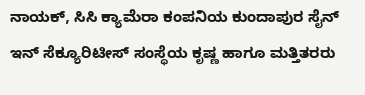ನಾಯಕ್, ಸಿಸಿ ಕ್ಯಾಮೆರಾ ಕಂಪನಿಯ ಕುಂದಾಪುರ ಸೈನ್ ಇನ್ ಸೆಕ್ಯೂರಿಟೀಸ್ ಸಂಸ್ಥೆಯ ಕೃಷ್ಣ ಹಾಗೂ ಮತ್ತಿತರರು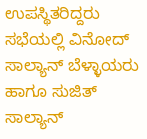ಉಪಸ್ಥಿತರಿದ್ದರು
ಸಭೆಯಲ್ಲಿ ವಿನೋದ್ ಸಾಲ್ಯಾನ್ ಬೆಳ್ಳಾಯರು ಹಾಗೂ ಸುಜಿತ್ ಸಾಲ್ಯಾನ್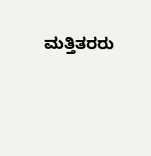ಮತ್ತಿತರರು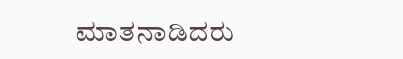ಮಾತನಾಡಿದರು